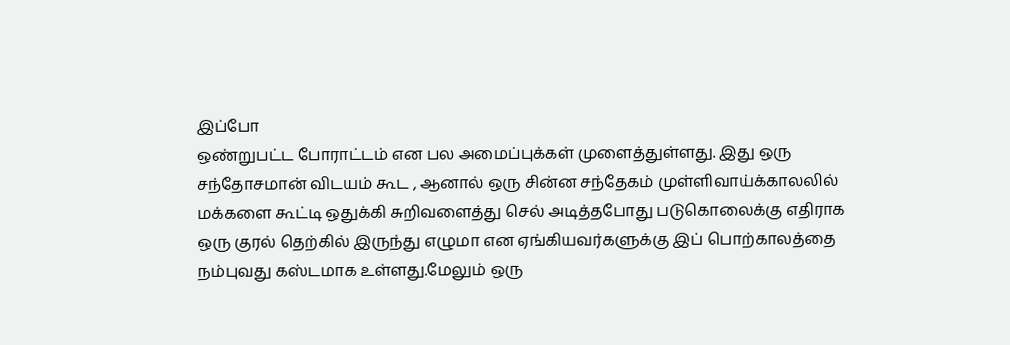இப்போ
ஒண்றுபட்ட போராட்டம் என பல அமைப்புக்கள் முளைத்துள்ளது. இது ஒரு
சந்தோசமான் விடயம் கூட , ஆனால் ஒரு சின்ன சந்தேகம் முள்ளிவாய்க்காலலில்
மக்களை கூட்டி ஒதுக்கி சுறிவளைத்து செல் அடித்தபோது படுகொலைக்கு எதிராக
ஒரு குரல் தெற்கில் இருந்து எழுமா என ஏங்கியவர்களுக்கு இப் பொற்காலத்தை
நம்புவது கஸ்டமாக உள்ளது.மேலும் ஒரு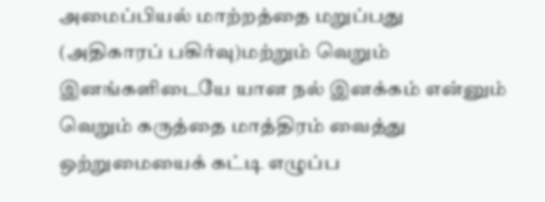அமைப்பியல் மாற்றத்தை மறுப்பது
(அதிகாரப் பகிர்வு)மற்றும் வெறும் இனங்களிடையே யான நல் இனக்கம் என்னும்
வெறும் கருத்தை மாத்திரம் வைத்து ஒற்றுமையைக் கட்டி எழுப்ப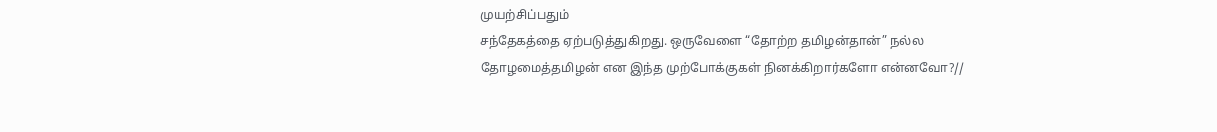முயற்சிப்பதும்
சந்தேகத்தை ஏற்படுத்துகிறது. ஒருவேளை “தோற்ற தமிழன்தான்” நல்ல
தோழமைத்தமிழன் என இந்த முற்போக்குகள் நினக்கிறார்களோ என்னவோ?//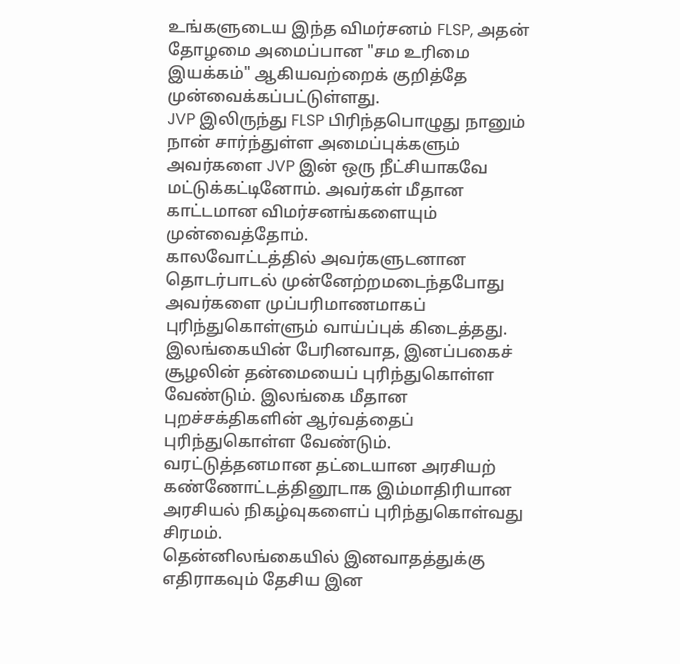உங்களுடைய இந்த விமர்சனம் FLSP, அதன் தோழமை அமைப்பான "சம உரிமை இயக்கம்" ஆகியவற்றைக் குறித்தே முன்வைக்கப்பட்டுள்ளது.
JVP இலிருந்து FLSP பிரிந்தபொழுது நானும் நான் சார்ந்துள்ள அமைப்புக்களும் அவர்களை JVP இன் ஒரு நீட்சியாகவே மட்டுக்கட்டினோம். அவர்கள் மீதான காட்டமான விமர்சனங்களையும் முன்வைத்தோம்.
காலவோட்டத்தில் அவர்களுடனான தொடர்பாடல் முன்னேற்றமடைந்தபோது அவர்களை முப்பரிமாணமாகப் புரிந்துகொள்ளும் வாய்ப்புக் கிடைத்தது.
இலங்கையின் பேரினவாத, இனப்பகைச் சூழலின் தன்மையைப் புரிந்துகொள்ள வேண்டும். இலங்கை மீதான புறச்சக்திகளின் ஆர்வத்தைப் புரிந்துகொள்ள வேண்டும்.
வரட்டுத்தனமான தட்டையான அரசியற் கண்ணோட்டத்தினூடாக இம்மாதிரியான அரசியல் நிகழ்வுகளைப் புரிந்துகொள்வது சிரமம்.
தென்னிலங்கையில் இனவாதத்துக்கு எதிராகவும் தேசிய இன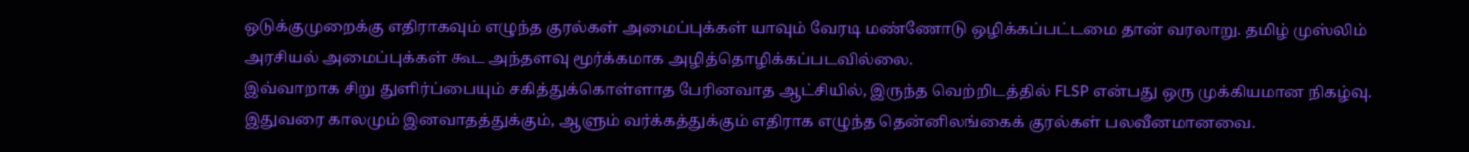ஒடுக்குமுறைக்கு எதிராகவும் எழுந்த குரல்கள் அமைப்புக்கள் யாவும் வேரடி மண்ணோடு ஒழிக்கப்பட்டமை தான் வரலாறு. தமிழ் முஸ்லிம் அரசியல் அமைப்புக்கள் கூட அந்தளவு மூர்க்கமாக அழித்தொழிக்கப்படவில்லை.
இவ்வாறாக சிறு துளிர்ப்பையும் சகித்துக்கொள்ளாத பேரினவாத ஆட்சியில், இருந்த வெற்றிடத்தில் FLSP என்பது ஒரு முக்கியமான நிகழ்வு.
இதுவரை காலமும் இனவாதத்துக்கும், ஆளும் வர்க்கத்துக்கும் எதிராக எழுந்த தென்னிலங்கைக் குரல்கள் பலவீனமானவை.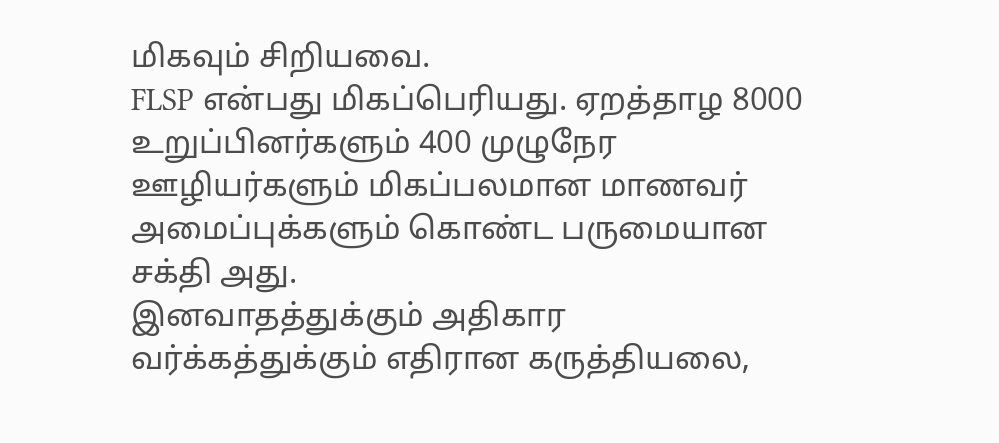மிகவும் சிறியவை.
FLSP என்பது மிகப்பெரியது. ஏறத்தாழ 8000 உறுப்பினர்களும் 400 முழுநேர ஊழியர்களும் மிகப்பலமான மாணவர் அமைப்புக்களும் கொண்ட பருமையான சக்தி அது.
இனவாதத்துக்கும் அதிகார வர்க்கத்துக்கும் எதிரான கருத்தியலை,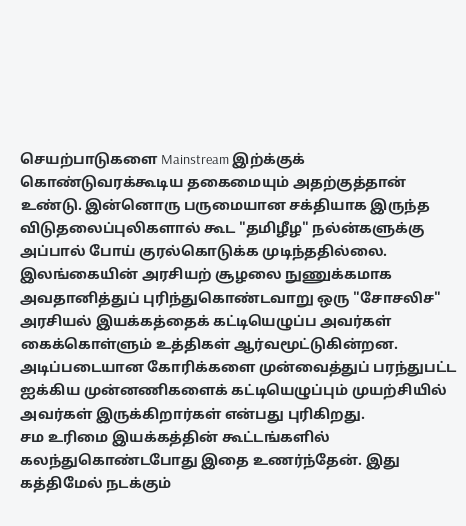செயற்பாடுகளை Mainstream இற்க்குக் கொண்டுவரக்கூடிய தகைமையும் அதற்குத்தான் உண்டு. இன்னொரு பருமையான சக்தியாக இருந்த விடுதலைப்புலிகளால் கூட "தமிழீழ" நல்ன்களுக்கு அப்பால் போய் குரல்கொடுக்க முடிந்ததில்லை.
இலங்கையின் அரசியற் சூழலை நுணுக்கமாக அவதானித்துப் புரிந்துகொண்டவாறு ஒரு "சோசலிச" அரசியல் இயக்கத்தைக் கட்டியெழுப்ப அவர்கள் கைக்கொள்ளும் உத்திகள் ஆர்வமூட்டுகின்றன.
அடிப்படையான கோரிக்களை முன்வைத்துப் பரந்துபட்ட ஐக்கிய முன்னணிகளைக் கட்டியெழுப்பும் முயற்சியில் அவர்கள் இருக்கிறார்கள் என்பது புரிகிறது.
சம உரிமை இயக்கத்தின் கூட்டங்களில் கலந்துகொண்டபோது இதை உணர்ந்தேன். இது கத்திமேல் நடக்கும்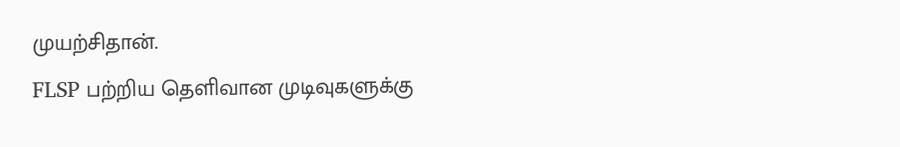முயற்சிதான்.
FLSP பற்றிய தெளிவான முடிவுகளுக்கு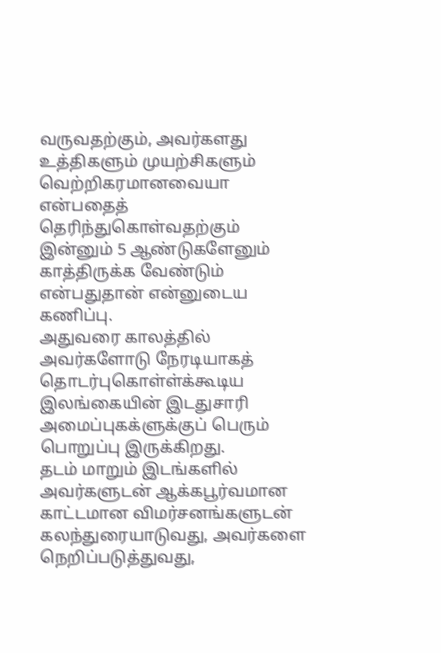வருவதற்கும், அவர்களது உத்திகளும் முயற்சிகளும் வெற்றிகரமானவையா என்பதைத் தெரிந்துகொள்வதற்கும் இன்னும் 5 ஆண்டுகளேனும் காத்திருக்க வேண்டும் என்பதுதான் என்னுடைய கணிப்பு.
அதுவரை காலத்தில் அவர்களோடு நேரடியாகத் தொடர்புகொள்ள்க்கூடிய இலங்கையின் இடதுசாரி அமைப்புகக்ளுக்குப் பெரும் பொறுப்பு இருக்கிறது.
தடம் மாறும் இடங்களில் அவர்களுடன் ஆக்கபூர்வமான காட்டமான விமர்சனங்களுடன் கலந்துரையாடுவது, அவர்களை நெறிப்படுத்துவது,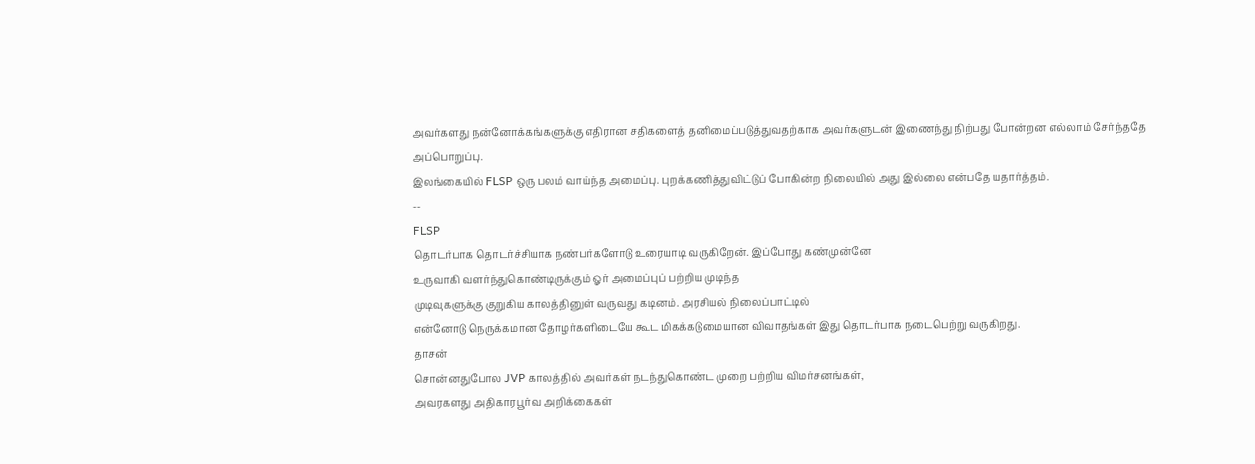அவர்களது நன்னோக்கங்களுக்கு எதிரான சதிகளைத் தனிமைப்படுத்துவதற்காக அவர்களுடன் இணைந்து நிற்பது போன்றன எல்லாம் சேர்ந்ததே அப்பொறுப்பு.
இலங்கையில் FLSP ஒரு பலம் வாய்ந்த அமைப்பு. புறக்கணித்துவிட்டுப் போகின்ற நிலையில் அது இல்லை என்பதே யதார்த்தம்.
--
FLSP
தொடர்பாக தொடர்ச்சியாக நண்பர்களோடு உரையாடி வருகிறேன். இப்போது கண்முன்னே
உருவாகி வளர்ந்துகொண்டிருக்கும் ஓர் அமைப்புப் பற்றிய முடிந்த
முடிவுகளுக்கு குறுகிய காலத்தினுள் வருவது கடினம். அரசியல் நிலைப்பாட்டில்
என்னோடு நெருக்கமான தோழர்களிடையே கூட மிகக்கடுமையான விவாதங்கள் இது தொடர்பாக நடைபெற்று வருகிறது.
தாசன்
சொன்னதுபோல JVP காலத்தில் அவர்கள் நடந்துகொண்ட முறை பற்றிய விமர்சனங்கள்,
அவரகளது அதிகாரபூர்வ அறிக்கைகள்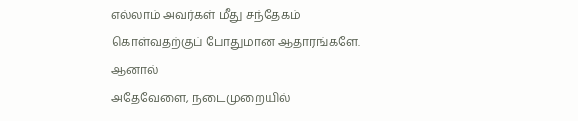எல்லாம் அவர்கள் மீது சந்தேகம்
கொள்வதற்குப் போதுமான ஆதாரங்களே.
ஆனால்
அதேவேளை, நடைமுறையில்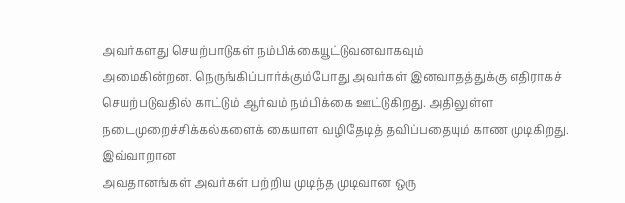அவர்களது செயற்பாடுகள் நம்பிக்கையூட்டுவனவாகவும்
அமைகின்றன. நெருங்கிப்பார்க்கும்போது அவர்கள் இனவாதத்துக்கு எதிராகச்
செயற்படுவதில் காட்டும் ஆர்வம் நம்பிக்கை ஊட்டுகிறது. அதிலுள்ள
நடைமுறைச்சிக்கல்களைக் கையாள வழிதேடித் தவிப்பதையும் காண முடிகிறது.
இவ்வாறான
அவதானங்கள் அவர்கள் பற்றிய முடிந்த முடிவான ஒரு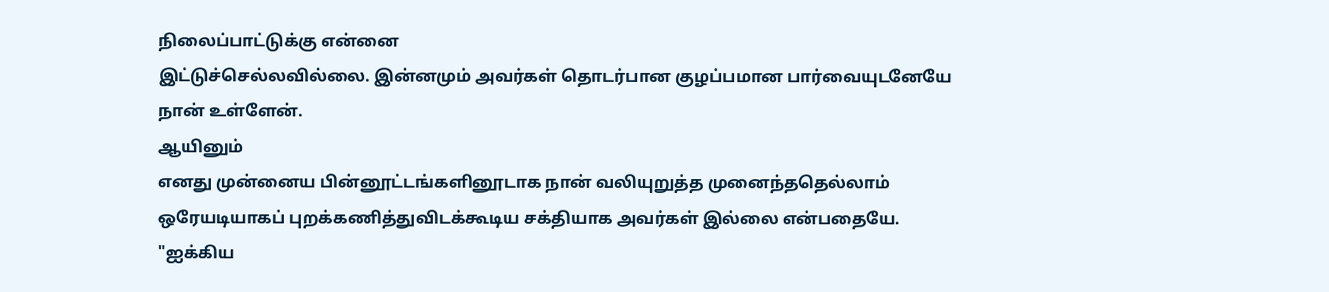நிலைப்பாட்டுக்கு என்னை
இட்டுச்செல்லவில்லை. இன்னமும் அவர்கள் தொடர்பான குழப்பமான பார்வையுடனேயே
நான் உள்ளேன்.
ஆயினும்
எனது முன்னைய பின்னூட்டங்களினூடாக நான் வலியுறுத்த முனைந்ததெல்லாம்
ஒரேயடியாகப் புறக்கணித்துவிடக்கூடிய சக்தியாக அவர்கள் இல்லை என்பதையே.
"ஐக்கிய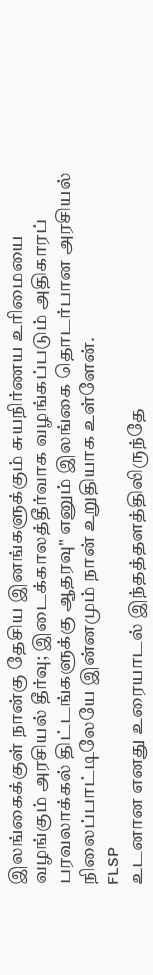இலங்கைக்குள் நான்கு தேசிய இனங்களுக்கும் சுயநிர்ணய உரிமையை
வழங்கும் அரசியல் தீர்வு; இடைக்காலத்தீர்வாக வழங்கப்படும் அதிகாரப்
பரவலாக்கல் திட்டங்களுக்கு ஆதரவு" எனும் இலங்கை தொடர்பான அரசியல்
நிலைப்பாட்டிலேயே இன்னமும் நான் உறுதியாக உள்ளேன்.
FLSP
உடனான எனது உரையாடல் இந்தத்தளத்திலிருந்தே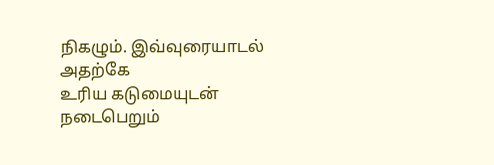நிகழும். இவ்வுரையாடல் அதற்கே
உரிய கடுமையுடன் நடைபெறும்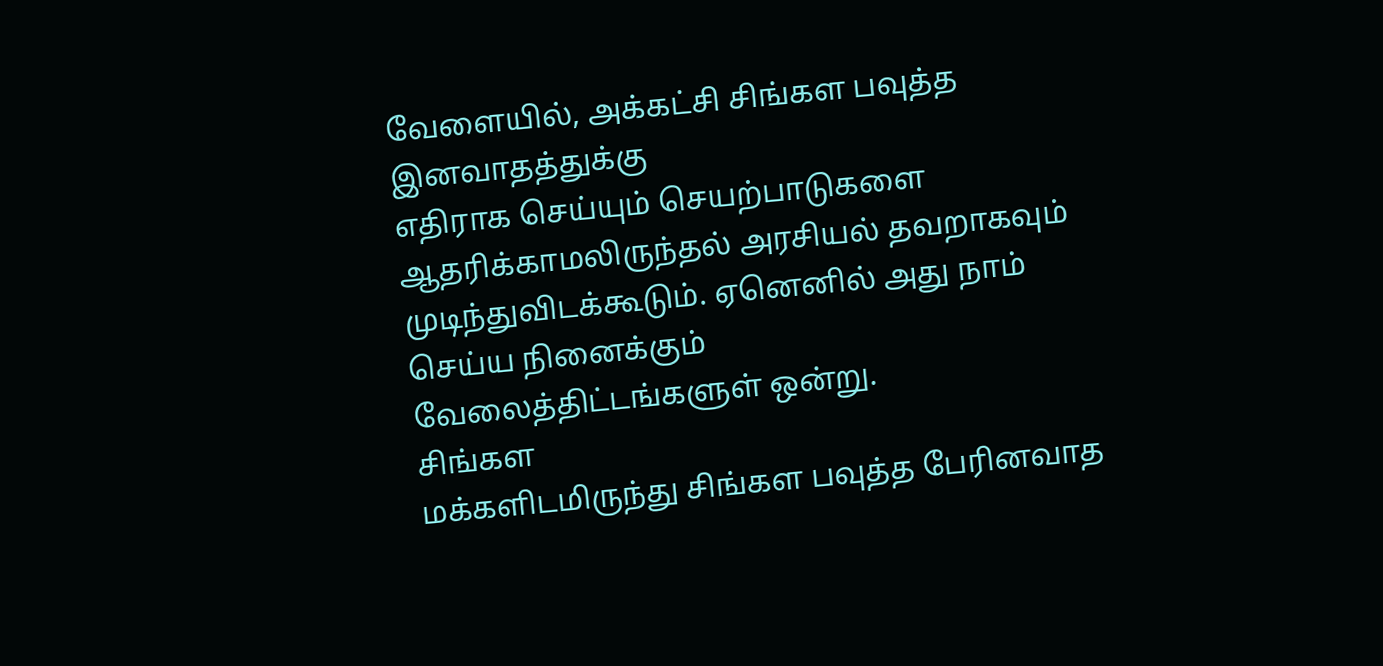வேளையில், அக்கட்சி சிங்கள பவுத்த இனவாதத்துக்கு
எதிராக செய்யும் செயற்பாடுகளை ஆதரிக்காமலிருந்தல் அரசியல் தவறாகவும்
முடிந்துவிடக்கூடும். ஏனெனில் அது நாம் செய்ய நினைக்கும்
வேலைத்திட்டங்களுள் ஒன்று.
சிங்கள
மக்களிடமிருந்து சிங்கள பவுத்த பேரினவாத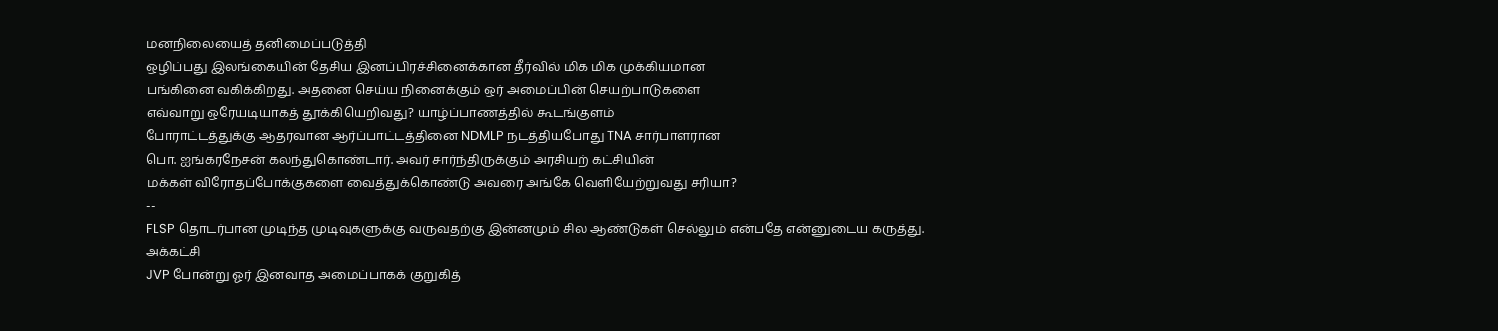மனநிலையைத் தனிமைப்படுத்தி
ஒழிப்பது இலங்கையின் தேசிய இனப்பிரச்சினைக்கான தீர்வில் மிக மிக முக்கியமான
பங்கினை வகிக்கிறது. அதனை செய்ய நினைக்கும் ஒர் அமைப்பின் செயற்பாடுகளை
எவ்வாறு ஒரேயடியாகத் தூக்கியெறிவது? யாழ்ப்பாணத்தில் கூடங்குளம்
போராட்டத்துக்கு ஆதரவான ஆர்ப்பாட்டத்தினை NDMLP நடத்தியபோது TNA சார்பாளரான
பொ. ஐங்கரநேசன் கலந்துகொண்டார். அவர் சார்ந்திருக்கும் அரசியற் கட்சியின்
மக்கள் விரோதப்போக்குகளை வைத்துக்கொண்டு அவரை அங்கே வெளியேற்றுவது சரியா?
--
FLSP தொடர்பான முடிந்த முடிவுகளுக்கு வருவதற்கு இன்னமும் சில ஆண்டுகள் செல்லும் என்பதே என்னுடைய கருத்து.
அக்கட்சி
JVP போன்று ஓர் இனவாத அமைப்பாகக் குறுகித்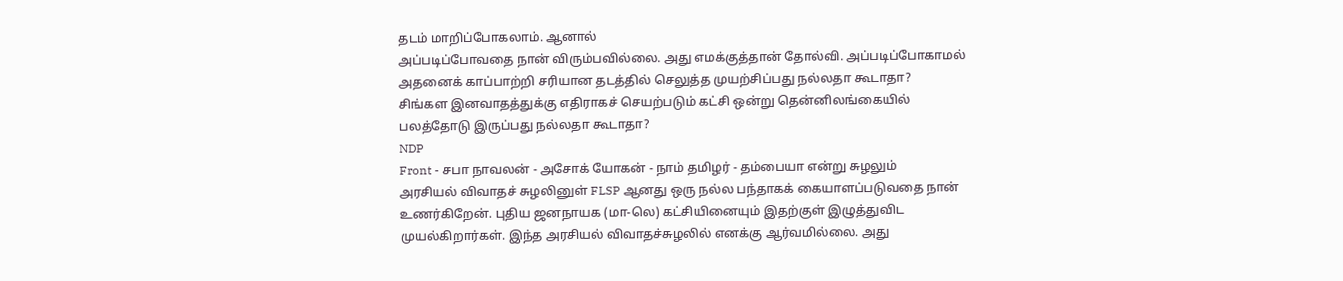தடம் மாறிப்போகலாம். ஆனால்
அப்படிப்போவதை நான் விரும்பவில்லை. அது எமக்குத்தான் தோல்வி. அப்படிப்போகாமல்
அதனைக் காப்பாற்றி சரியான தடத்தில் செலுத்த முயற்சிப்பது நல்லதா கூடாதா?
சிங்கள இனவாதத்துக்கு எதிராகச் செயற்படும் கட்சி ஒன்று தென்னிலங்கையில்
பலத்தோடு இருப்பது நல்லதா கூடாதா?
NDP
Front - சபா நாவலன் - அசோக் யோகன் - நாம் தமிழர் - தம்பையா என்று சுழலும்
அரசியல் விவாதச் சுழலினுள் FLSP ஆனது ஒரு நல்ல பந்தாகக் கையாளப்படுவதை நான்
உணர்கிறேன். புதிய ஜனநாயக (மா-லெ) கட்சியினையும் இதற்குள் இழுத்துவிட
முயல்கிறார்கள். இந்த அரசியல் விவாதச்சுழலில் எனக்கு ஆர்வமில்லை. அது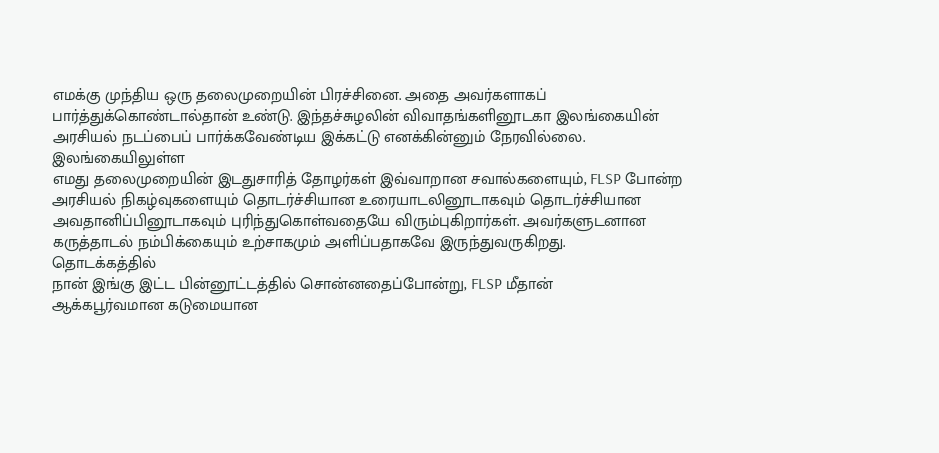எமக்கு முந்திய ஒரு தலைமுறையின் பிரச்சினை. அதை அவர்களாகப்
பார்த்துக்கொண்டால்தான் உண்டு. இந்தச்சுழலின் விவாதங்களினூடகா இலங்கையின்
அரசியல் நடப்பைப் பார்க்கவேண்டிய இக்கட்டு எனக்கின்னும் நேரவில்லை.
இலங்கையிலுள்ள
எமது தலைமுறையின் இடதுசாரித் தோழர்கள் இவ்வாறான சவால்களையும், FLSP போன்ற
அரசியல் நிகழ்வுகளையும் தொடர்ச்சியான உரையாடலினூடாகவும் தொடர்ச்சியான
அவதானிப்பினூடாகவும் புரிந்துகொள்வதையே விரும்புகிறார்கள். அவர்களுடனான
கருத்தாடல் நம்பிக்கையும் உற்சாகமும் அளிப்பதாகவே இருந்துவருகிறது.
தொடக்கத்தில்
நான் இங்கு இட்ட பின்னூட்டத்தில் சொன்னதைப்போன்று, FLSP மீதான்
ஆக்கபூர்வமான கடுமையான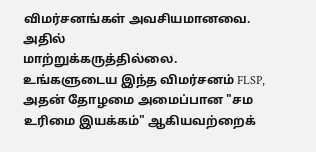விமர்சனங்கள் அவசியமானவை. அதில்
மாற்றுக்கருத்தில்லை.
உங்களுடைய இந்த விமர்சனம் FLSP, அதன் தோழமை அமைப்பான "சம உரிமை இயக்கம்" ஆகியவற்றைக்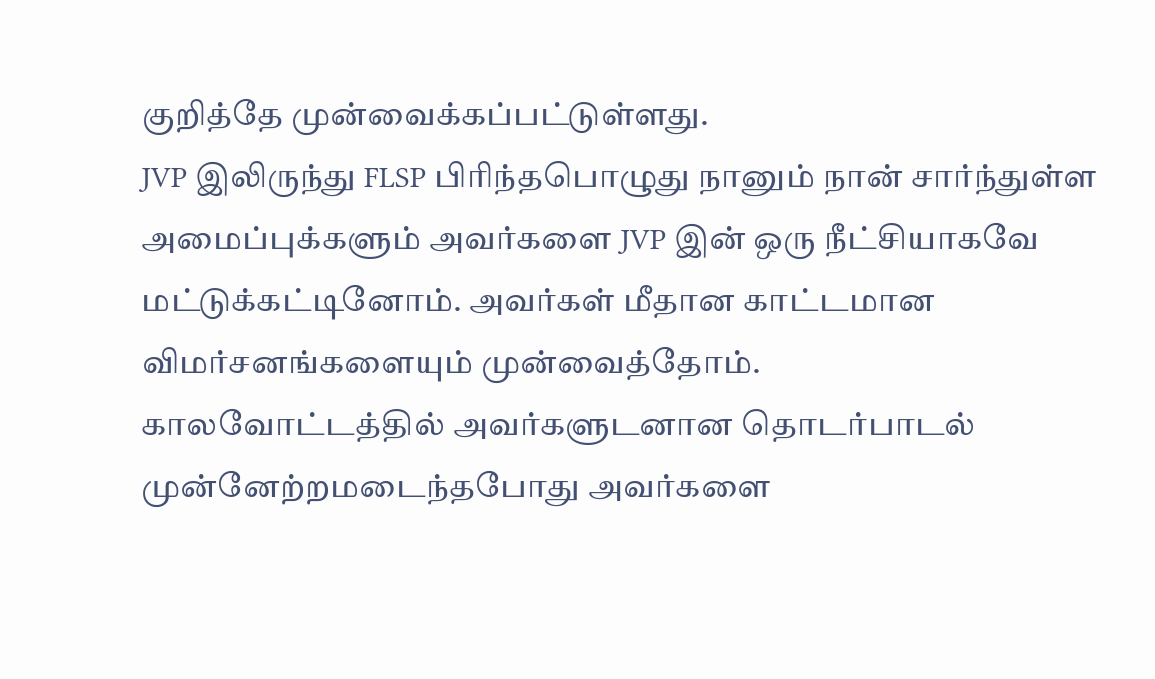குறித்தே முன்வைக்கப்பட்டுள்ளது.
JVP இலிருந்து FLSP பிரிந்தபொழுது நானும் நான் சார்ந்துள்ள அமைப்புக்களும் அவர்களை JVP இன் ஒரு நீட்சியாகவே மட்டுக்கட்டினோம். அவர்கள் மீதான காட்டமான விமர்சனங்களையும் முன்வைத்தோம்.
காலவோட்டத்தில் அவர்களுடனான தொடர்பாடல் முன்னேற்றமடைந்தபோது அவர்களை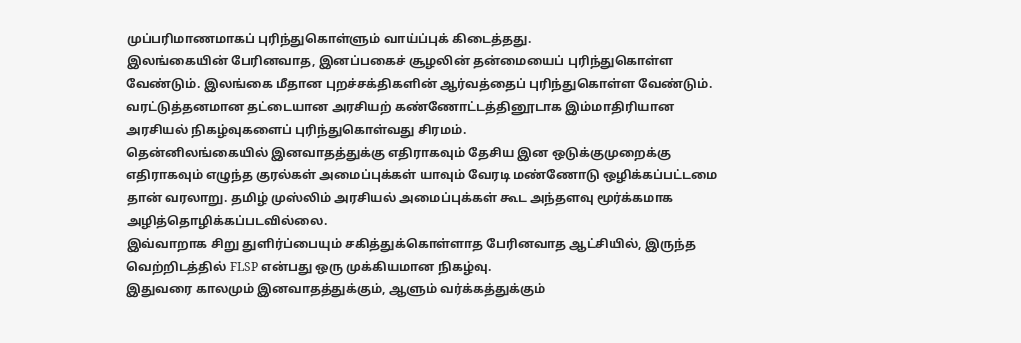முப்பரிமாணமாகப் புரிந்துகொள்ளும் வாய்ப்புக் கிடைத்தது.
இலங்கையின் பேரினவாத, இனப்பகைச் சூழலின் தன்மையைப் புரிந்துகொள்ள வேண்டும். இலங்கை மீதான புறச்சக்திகளின் ஆர்வத்தைப் புரிந்துகொள்ள வேண்டும்.
வரட்டுத்தனமான தட்டையான அரசியற் கண்ணோட்டத்தினூடாக இம்மாதிரியான அரசியல் நிகழ்வுகளைப் புரிந்துகொள்வது சிரமம்.
தென்னிலங்கையில் இனவாதத்துக்கு எதிராகவும் தேசிய இன ஒடுக்குமுறைக்கு எதிராகவும் எழுந்த குரல்கள் அமைப்புக்கள் யாவும் வேரடி மண்ணோடு ஒழிக்கப்பட்டமை தான் வரலாறு. தமிழ் முஸ்லிம் அரசியல் அமைப்புக்கள் கூட அந்தளவு மூர்க்கமாக அழித்தொழிக்கப்படவில்லை.
இவ்வாறாக சிறு துளிர்ப்பையும் சகித்துக்கொள்ளாத பேரினவாத ஆட்சியில், இருந்த வெற்றிடத்தில் FLSP என்பது ஒரு முக்கியமான நிகழ்வு.
இதுவரை காலமும் இனவாதத்துக்கும், ஆளும் வர்க்கத்துக்கும்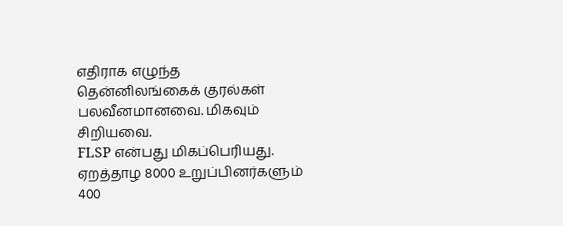எதிராக எழுந்த தென்னிலங்கைக் குரல்கள் பலவீனமானவை. மிகவும் சிறியவை.
FLSP என்பது மிகப்பெரியது. ஏறத்தாழ 8000 உறுப்பினர்களும் 400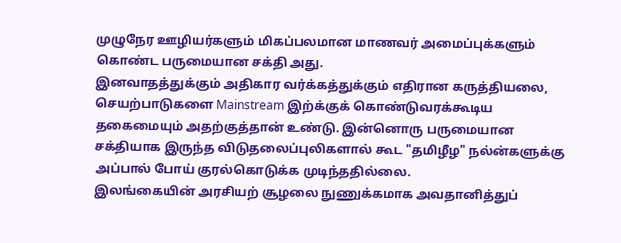முழுநேர ஊழியர்களும் மிகப்பலமான மாணவர் அமைப்புக்களும் கொண்ட பருமையான சக்தி அது.
இனவாதத்துக்கும் அதிகார வர்க்கத்துக்கும் எதிரான கருத்தியலை, செயற்பாடுகளை Mainstream இற்க்குக் கொண்டுவரக்கூடிய தகைமையும் அதற்குத்தான் உண்டு. இன்னொரு பருமையான சக்தியாக இருந்த விடுதலைப்புலிகளால் கூட "தமிழீழ" நல்ன்களுக்கு அப்பால் போய் குரல்கொடுக்க முடிந்ததில்லை.
இலங்கையின் அரசியற் சூழலை நுணுக்கமாக அவதானித்துப்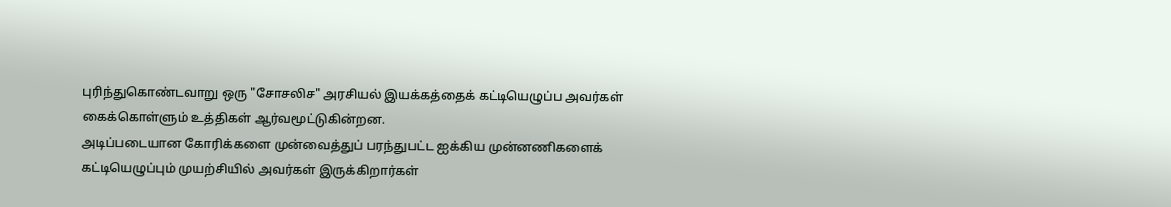புரிந்துகொண்டவாறு ஒரு "சோசலிச" அரசியல் இயக்கத்தைக் கட்டியெழுப்ப அவர்கள் கைக்கொள்ளும் உத்திகள் ஆர்வமூட்டுகின்றன.
அடிப்படையான கோரிக்களை முன்வைத்துப் பரந்துபட்ட ஐக்கிய முன்னணிகளைக் கட்டியெழுப்பும் முயற்சியில் அவர்கள் இருக்கிறார்கள்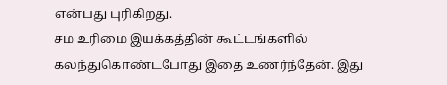என்பது புரிகிறது.
சம உரிமை இயக்கத்தின் கூட்டங்களில் கலந்துகொண்டபோது இதை உணர்ந்தேன். இது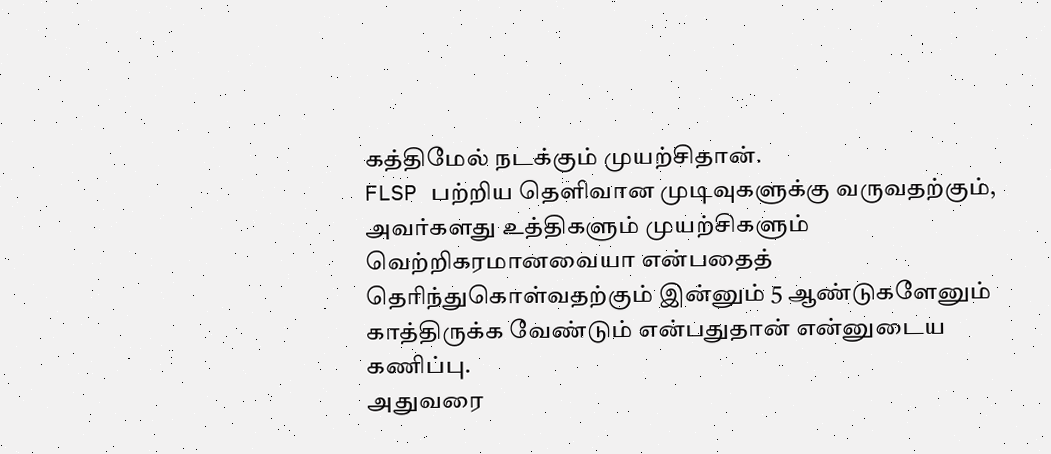கத்திமேல் நடக்கும் முயற்சிதான்.
FLSP பற்றிய தெளிவான முடிவுகளுக்கு வருவதற்கும், அவர்களது உத்திகளும் முயற்சிகளும் வெற்றிகரமானவையா என்பதைத் தெரிந்துகொள்வதற்கும் இன்னும் 5 ஆண்டுகளேனும் காத்திருக்க வேண்டும் என்பதுதான் என்னுடைய கணிப்பு.
அதுவரை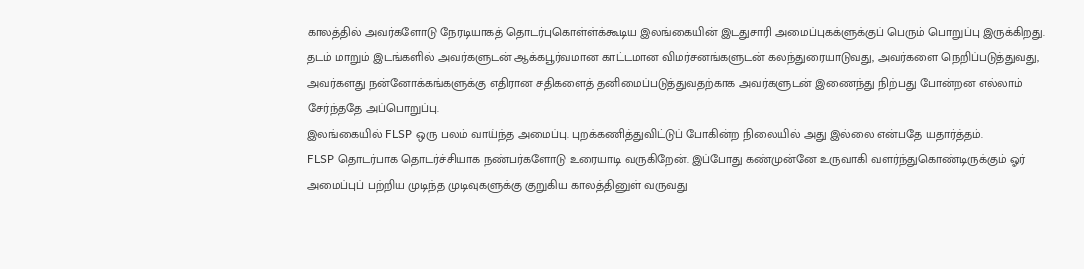காலத்தில் அவர்களோடு நேரடியாகத் தொடர்புகொள்ள்க்கூடிய இலங்கையின் இடதுசாரி அமைப்புகக்ளுக்குப் பெரும் பொறுப்பு இருக்கிறது.
தடம் மாறும் இடங்களில் அவர்களுடன் ஆக்கபூர்வமான காட்டமான விமர்சனங்களுடன் கலந்துரையாடுவது, அவர்களை நெறிப்படுத்துவது, அவர்களது நன்னோக்கங்களுக்கு எதிரான சதிகளைத் தனிமைப்படுத்துவதற்காக அவர்களுடன் இணைந்து நிற்பது போன்றன எல்லாம் சேர்ந்ததே அப்பொறுப்பு.
இலங்கையில் FLSP ஒரு பலம் வாய்ந்த அமைப்பு. புறக்கணித்துவிட்டுப் போகின்ற நிலையில் அது இல்லை என்பதே யதார்த்தம்.
FLSP தொடர்பாக தொடர்ச்சியாக நண்பர்களோடு உரையாடி வருகிறேன். இப்போது கண்முன்னே உருவாகி வளர்ந்துகொண்டிருக்கும் ஓர் அமைப்புப் பற்றிய முடிந்த முடிவுகளுக்கு குறுகிய காலத்தினுள் வருவது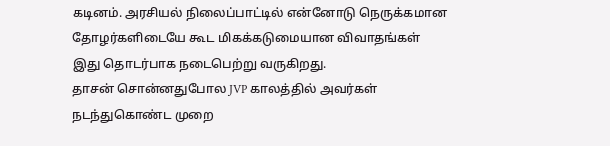கடினம். அரசியல் நிலைப்பாட்டில் என்னோடு நெருக்கமான தோழர்களிடையே கூட மிகக்கடுமையான விவாதங்கள் இது தொடர்பாக நடைபெற்று வருகிறது.
தாசன் சொன்னதுபோல JVP காலத்தில் அவர்கள் நடந்துகொண்ட முறை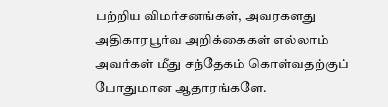பற்றிய விமர்சனங்கள், அவரகளது அதிகாரபூர்வ அறிக்கைகள் எல்லாம் அவர்கள் மீது சந்தேகம் கொள்வதற்குப் போதுமான ஆதாரங்களே.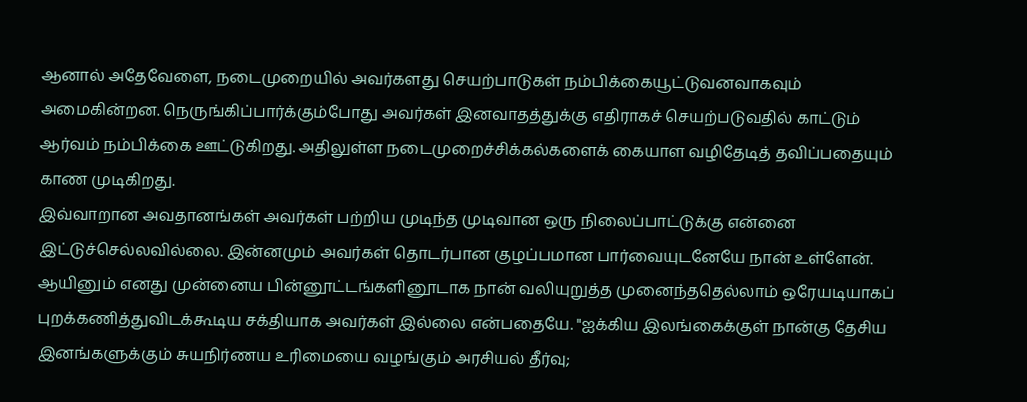ஆனால் அதேவேளை, நடைமுறையில் அவர்களது செயற்பாடுகள் நம்பிக்கையூட்டுவனவாகவும் அமைகின்றன. நெருங்கிப்பார்க்கும்போது அவர்கள் இனவாதத்துக்கு எதிராகச் செயற்படுவதில் காட்டும் ஆர்வம் நம்பிக்கை ஊட்டுகிறது. அதிலுள்ள நடைமுறைச்சிக்கல்களைக் கையாள வழிதேடித் தவிப்பதையும் காண முடிகிறது.
இவ்வாறான அவதானங்கள் அவர்கள் பற்றிய முடிந்த முடிவான ஒரு நிலைப்பாட்டுக்கு என்னை இட்டுச்செல்லவில்லை. இன்னமும் அவர்கள் தொடர்பான குழப்பமான பார்வையுடனேயே நான் உள்ளேன்.
ஆயினும் எனது முன்னைய பின்னூட்டங்களினூடாக நான் வலியுறுத்த முனைந்ததெல்லாம் ஒரேயடியாகப் புறக்கணித்துவிடக்கூடிய சக்தியாக அவர்கள் இல்லை என்பதையே. "ஐக்கிய இலங்கைக்குள் நான்கு தேசிய இனங்களுக்கும் சுயநிர்ணய உரிமையை வழங்கும் அரசியல் தீர்வு;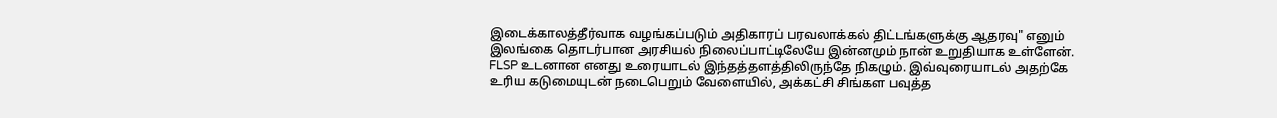இடைக்காலத்தீர்வாக வழங்கப்படும் அதிகாரப் பரவலாக்கல் திட்டங்களுக்கு ஆதரவு" எனும் இலங்கை தொடர்பான அரசியல் நிலைப்பாட்டிலேயே இன்னமும் நான் உறுதியாக உள்ளேன்.
FLSP உடனான எனது உரையாடல் இந்தத்தளத்திலிருந்தே நிகழும். இவ்வுரையாடல் அதற்கே உரிய கடுமையுடன் நடைபெறும் வேளையில், அக்கட்சி சிங்கள பவுத்த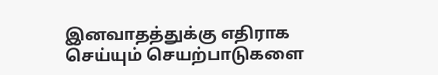இனவாதத்துக்கு எதிராக செய்யும் செயற்பாடுகளை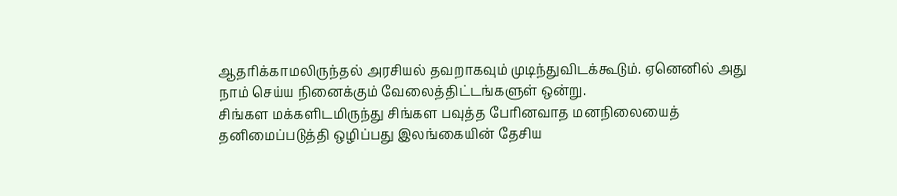ஆதரிக்காமலிருந்தல் அரசியல் தவறாகவும் முடிந்துவிடக்கூடும். ஏனெனில் அது நாம் செய்ய நினைக்கும் வேலைத்திட்டங்களுள் ஒன்று.
சிங்கள மக்களிடமிருந்து சிங்கள பவுத்த பேரினவாத மனநிலையைத் தனிமைப்படுத்தி ஒழிப்பது இலங்கையின் தேசிய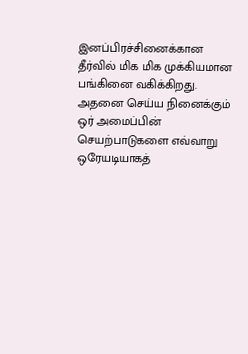இனப்பிரச்சினைக்கான தீர்வில் மிக மிக முக்கியமான பங்கினை வகிக்கிறது. அதனை செய்ய நினைக்கும் ஒர் அமைப்பின் செயற்பாடுகளை எவ்வாறு ஒரேயடியாகத்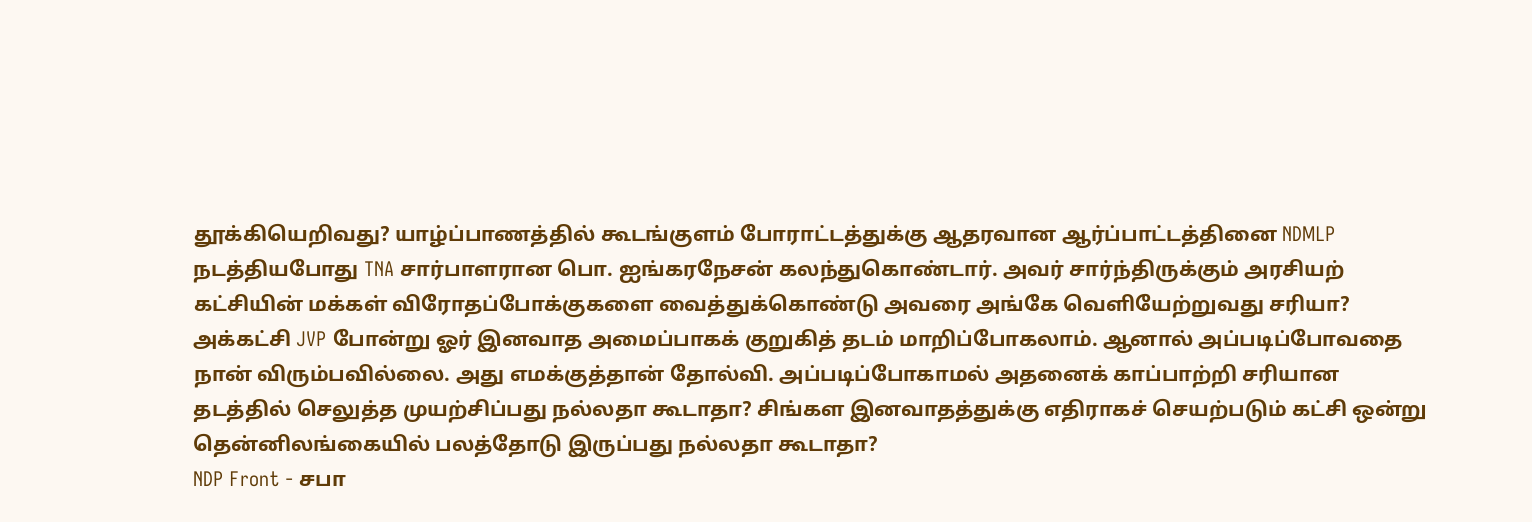தூக்கியெறிவது? யாழ்ப்பாணத்தில் கூடங்குளம் போராட்டத்துக்கு ஆதரவான ஆர்ப்பாட்டத்தினை NDMLP நடத்தியபோது TNA சார்பாளரான பொ. ஐங்கரநேசன் கலந்துகொண்டார். அவர் சார்ந்திருக்கும் அரசியற் கட்சியின் மக்கள் விரோதப்போக்குகளை வைத்துக்கொண்டு அவரை அங்கே வெளியேற்றுவது சரியா?
அக்கட்சி JVP போன்று ஓர் இனவாத அமைப்பாகக் குறுகித் தடம் மாறிப்போகலாம். ஆனால் அப்படிப்போவதை நான் விரும்பவில்லை. அது எமக்குத்தான் தோல்வி. அப்படிப்போகாமல் அதனைக் காப்பாற்றி சரியான தடத்தில் செலுத்த முயற்சிப்பது நல்லதா கூடாதா? சிங்கள இனவாதத்துக்கு எதிராகச் செயற்படும் கட்சி ஒன்று தென்னிலங்கையில் பலத்தோடு இருப்பது நல்லதா கூடாதா?
NDP Front - சபா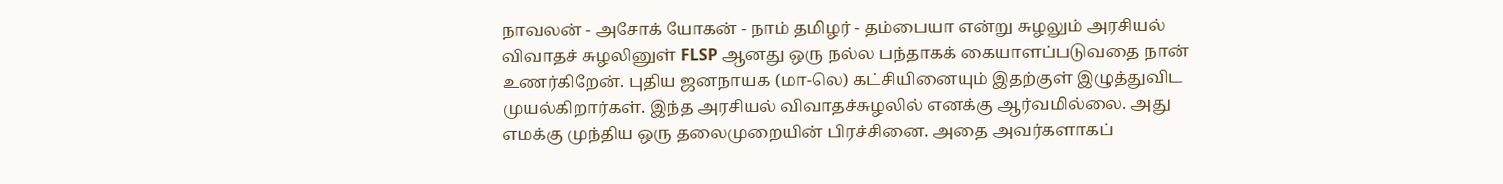நாவலன் - அசோக் யோகன் - நாம் தமிழர் - தம்பையா என்று சுழலும் அரசியல் விவாதச் சுழலினுள் FLSP ஆனது ஒரு நல்ல பந்தாகக் கையாளப்படுவதை நான் உணர்கிறேன். புதிய ஜனநாயக (மா-லெ) கட்சியினையும் இதற்குள் இழுத்துவிட முயல்கிறார்கள். இந்த அரசியல் விவாதச்சுழலில் எனக்கு ஆர்வமில்லை. அது எமக்கு முந்திய ஒரு தலைமுறையின் பிரச்சினை. அதை அவர்களாகப்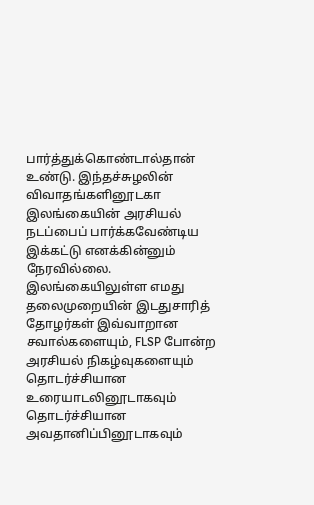பார்த்துக்கொண்டால்தான் உண்டு. இந்தச்சுழலின் விவாதங்களினூடகா இலங்கையின் அரசியல் நடப்பைப் பார்க்கவேண்டிய இக்கட்டு எனக்கின்னும் நேரவில்லை.
இலங்கையிலுள்ள எமது தலைமுறையின் இடதுசாரித் தோழர்கள் இவ்வாறான சவால்களையும், FLSP போன்ற அரசியல் நிகழ்வுகளையும் தொடர்ச்சியான உரையாடலினூடாகவும் தொடர்ச்சியான அவதானிப்பினூடாகவும்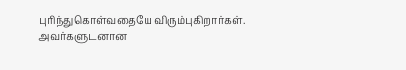புரிந்துகொள்வதையே விரும்புகிறார்கள். அவர்களுடனான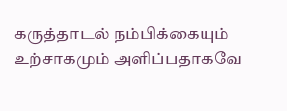கருத்தாடல் நம்பிக்கையும் உற்சாகமும் அளிப்பதாகவே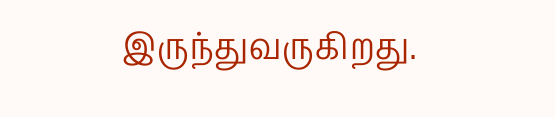இருந்துவருகிறது.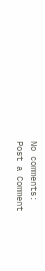No comments:
Post a Comment